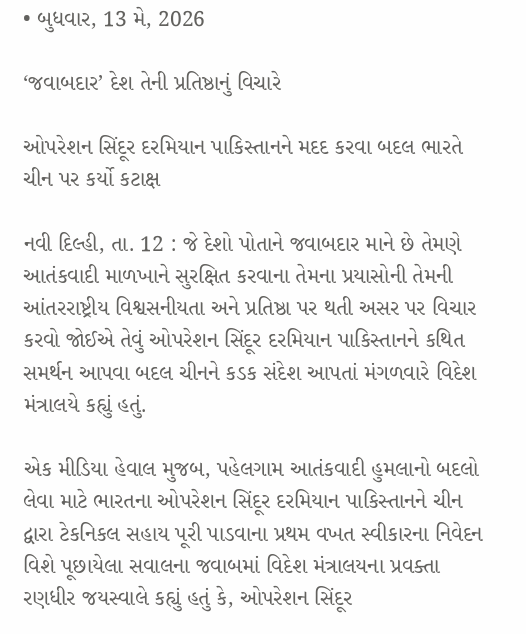• બુધવાર, 13 મે, 2026

‘જવાબદાર’ દેશ તેની પ્રતિષ્ઠાનું વિચારે

ઓપરેશન સિંદૂર દરમિયાન પાકિસ્તાનને મદદ કરવા બદલ ભારતે ચીન પર કર્યો કટાક્ષ

નવી દિલ્હી, તા. 12 : જે દેશો પોતાને જવાબદાર માને છે તેમણે આતંકવાદી માળખાને સુરક્ષિત કરવાના તેમના પ્રયાસોની તેમની આંતરરાષ્ટ્રીય વિશ્વસનીયતા અને પ્રતિષ્ઠા પર થતી અસર પર વિચાર કરવો જોઈએ તેવું ઓપરેશન સિંદૂર દરમિયાન પાકિસ્તાનને કથિત સમર્થન આપવા બદલ ચીનને કડક સંદેશ આપતાં મંગળવારે વિદેશ મંત્રાલયે કહ્યું હતું.

એક મીડિયા હેવાલ મુજબ, પહેલગામ આતંકવાદી હુમલાનો બદલો લેવા માટે ભારતના ઓપરેશન સિંદૂર દરમિયાન પાકિસ્તાનને ચીન દ્વારા ટેકનિકલ સહાય પૂરી પાડવાના પ્રથમ વખત સ્વીકારના નિવેદન વિશે પૂછાયેલા સવાલના જવાબમાં વિદેશ મંત્રાલયના પ્રવક્તા રણધીર જયસ્વાલે કહ્યું હતું કે, ઓપરેશન સિંદૂર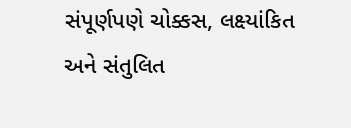સંપૂર્ણપણે ચોક્કસ, લક્ષ્યાંકિત અને સંતુલિત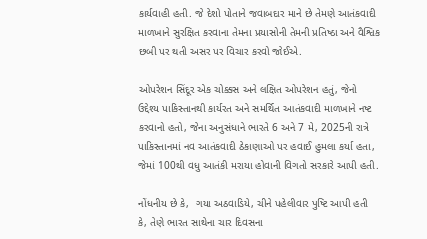કાર્યવાહી હતી. જે દેશો પોતાને જવાબદાર માને છે તેમણે આતંકવાદી માળખાને સુરક્ષિત કરવાના તેમના પ્રયાસોની તેમની પ્રતિષ્ઠા અને વૈશ્વિક છબી પર થતી અસર પર વિચાર કરવો જોઈએ.

ઓપરેશન સિંદૂર એક ચોક્કસ અને લક્ષિત ઓપરેશન હતું, જેનો ઉદ્દેશ્ય પાકિસ્તાનથી કાર્યરત અને સમર્થિત આતંકવાદી માળખાને નષ્ટ કરવાનો હતો, જેના અનુસંધાને ભારતે 6 અને 7 મે, 2025ની રાત્રે પાકિસ્તાનમાં નવ આતંકવાદી ઠેકાણાઓ પર હવાઈ હુમલા કર્યા હતા, જેમાં 100થી વધુ આતંકી મરાયા હોવાની વિગતો સરકારે આપી હતી.

નોંધનીય છે કે,  ગયા અઠવાડિયે, ચીને પહેલીવાર પુષ્ટિ આપી હતી કે, તેણે ભારત સાથેના ચાર દિવસના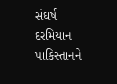સંઘર્ષ દરમિયાન પાકિસ્તાનને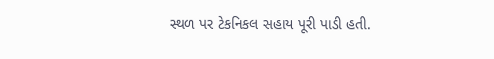સ્થળ પર ટેકનિકલ સહાય પૂરી પાડી હતી.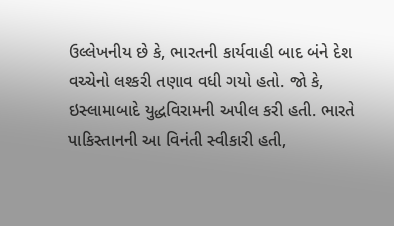ઉલ્લેખનીય છે કે, ભારતની કાર્યવાહી બાદ બંને દેશ વચ્ચેનો લશ્કરી તણાવ વધી ગયો હતો. જો કે, ઇસ્લામાબાદે યુદ્ધવિરામની અપીલ કરી હતી. ભારતે પાકિસ્તાનની આ વિનંતી સ્વીકારી હતી,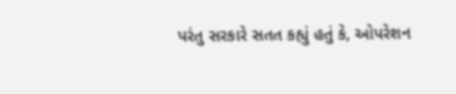પરંતુ સરકારે સતત કહ્યું હતું કે, ઓપરેશન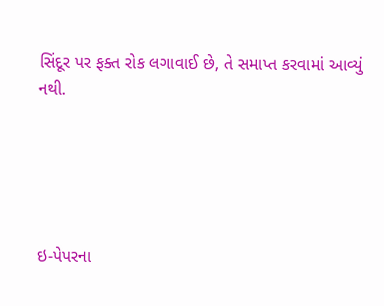સિંદૂર પર ફક્ત રોક લગાવાઈ છે, તે સમાપ્ત કરવામાં આવ્યું નથી.





ઇ-પેપરના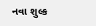નવા શુલ્ક